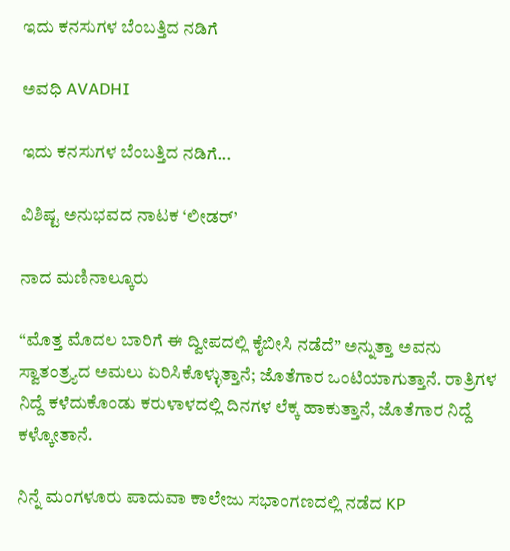ಇದು ಕನಸುಗಳ ಬೆಂಬತ್ತಿದ ನಡಿಗೆ‍

ಅವಧಿ AVADHI

ಇದು ಕನಸುಗಳ ಬೆಂಬತ್ತಿದ ನಡಿಗೆ...

ವಿಶಿಷ್ಟ ಅನುಭವದ ನಾಟಕ ‘ಲೀಡರ್’

ನಾದ ಮಣಿನಾಲ್ಕೂರು

“ಮೊತ್ತ ಮೊದಲ ಬಾರಿಗೆ ಈ ದ್ವೀಪದಲ್ಲಿ ಕೈಬೀಸಿ ನಡೆದೆ” ಅನ್ನುತ್ತಾ ಅವನು ಸ್ವಾತಂತ್ರ್ಯದ ಅಮಲು ಏರಿಸಿಕೊಳ್ಳುತ್ತಾನೆ; ಜೊತೆಗಾರ ಒಂಟಿಯಾಗುತ್ತಾನೆ. ರಾತ್ರಿಗಳ ನಿದ್ದೆ ಕಳೆದುಕೊಂಡು ಕರುಳಾಳದಲ್ಲಿ ದಿನಗಳ ಲೆಕ್ಕ ಹಾಕುತ್ತಾನೆ, ಜೊತೆಗಾರ ನಿದ್ದೆ ಕಳ್ಕೋತಾನೆ.

ನಿನ್ನೆ ಮಂಗಳೂರು ಪಾದುವಾ ಕಾಲೇಜು ಸಭಾಂಗಣದಲ್ಲಿ ನಡೆದ KP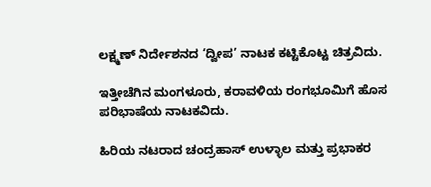ಲಕ್ಷ್ಮಣ್ ನಿರ್ದೇಶನದ ‘ದ್ವೀಪ’ ನಾಟಕ ಕಟ್ಟಿಕೊಟ್ಟ ಚಿತ್ರವಿದು.

ಇತ್ತೀಚೆಗಿನ ಮಂಗಳೂರು, ಕರಾವಳಿಯ ರಂಗಭೂಮಿಗೆ ಹೊಸ ಪರಿಭಾಷೆಯ ನಾಟಕವಿದು.

ಹಿರಿಯ ನಟರಾದ ಚಂದ್ರಹಾಸ್ ಉಳ್ಳಾಲ ಮತ್ತು ಪ್ರಭಾಕರ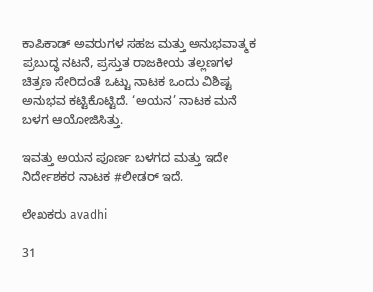ಕಾಪಿಕಾಡ್ ಅವರುಗಳ ಸಹಜ ಮತ್ತು ಅನುಭವಾತ್ಮಕ ಪ್ರಬುದ್ಧ ನಟನೆ, ಪ್ರಸ್ತುತ ರಾಜಕೀಯ ತಲ್ಲಣಗಳ ಚಿತ್ರಣ ಸೇರಿದಂತೆ ಒಟ್ಟು ನಾಟಕ ಒಂದು ವಿಶಿಷ್ಟ ಅನುಭವ ಕಟ್ಟಿಕೊಟ್ಟಿದೆ. ‘ಅಯನ’ ನಾಟಕ ಮನೆ ಬಳಗ ಆಯೋಜಿಸಿತ್ತು.

ಇವತ್ತು ಅಯನ ಪೂರ್ಣ ಬಳಗದ ಮತ್ತು ಇದೇ ನಿರ್ದೇಶಕರ ನಾಟಕ #ಲೀಡರ್ ಇದೆ.

ಲೇಖಕರು avadhi

31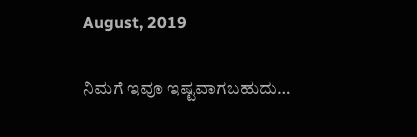August, 2019

ನಿಮಗೆ ಇವೂ ಇಷ್ಟವಾಗಬಹುದು…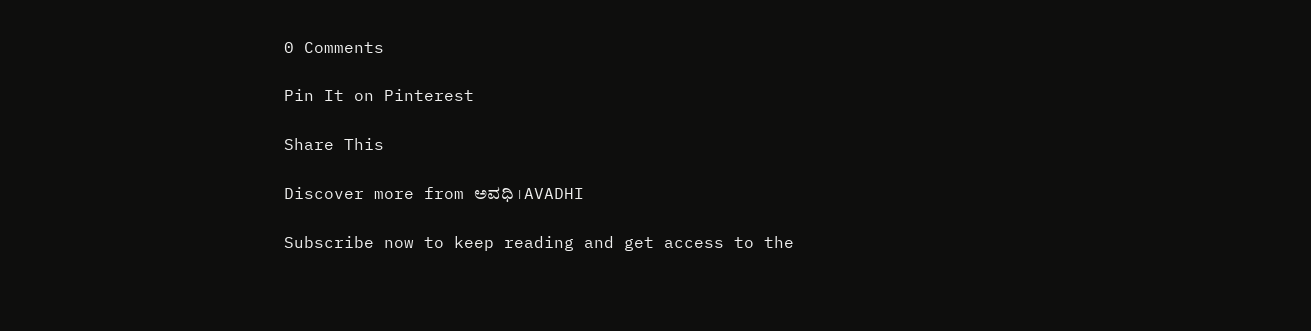0 Comments

Pin It on Pinterest

Share This

Discover more from ಅವಧಿ । AVADHI

Subscribe now to keep reading and get access to the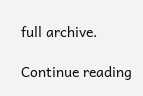full archive.

Continue reading